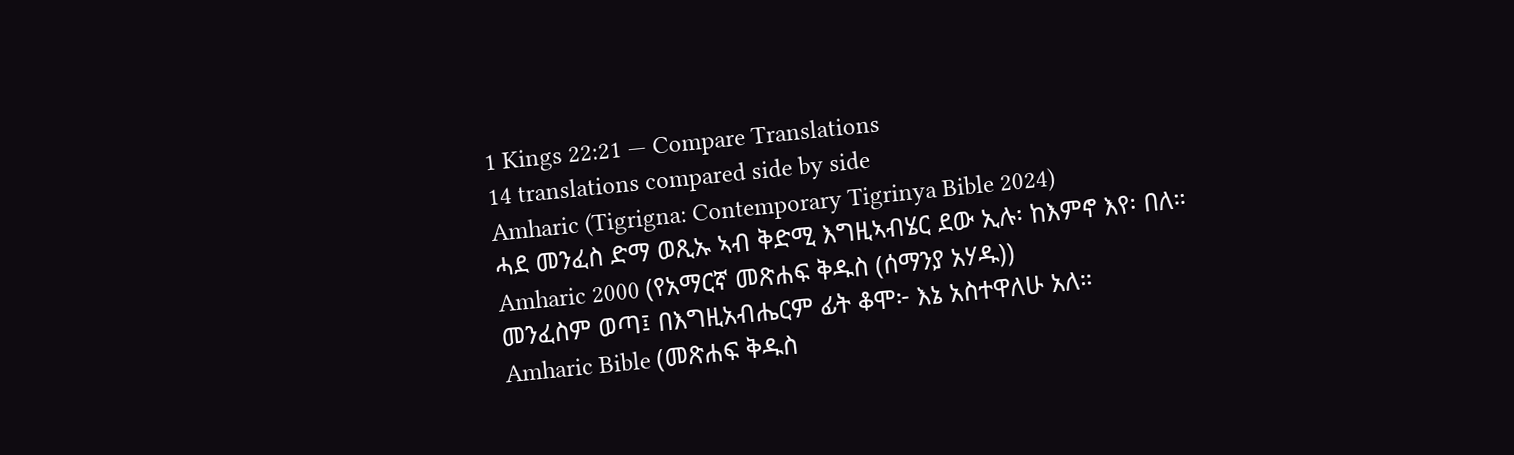1 Kings 22:21 — Compare Translations
14 translations compared side by side
Amharic (Tigrigna: Contemporary Tigrinya Bible 2024)
ሓደ መንፈስ ድማ ወጺኡ ኣብ ቅድሚ እግዚኣብሄር ደው ኢሉ፡ ከእምኖ እየ፡ በለ።
Amharic 2000 (የአማርኛ መጽሐፍ ቅዱስ (ሰማንያ አሃዱ))
መንፈስም ወጣ፤ በእግዚአብሔርም ፊት ቆሞ፦ እኔ አስተዋለሁ አለ።
Amharic Bible (መጽሐፍ ቅዱስ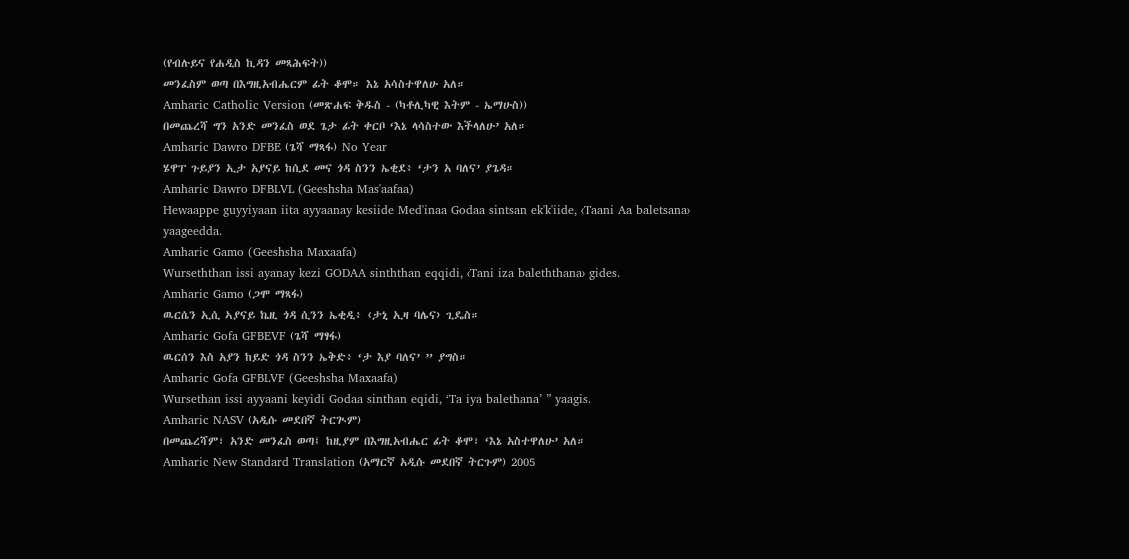(የብሉይና የሐዲስ ኪዳን መጻሕፍት))
መንፈስም ወጣ በእግዚአብሔርም ፊት ቆሞ። እኔ አሳስተዋለሁ አለ።
Amharic Catholic Version (መጽሐፍ ቅዱስ - (ካቶሊካዊ እትም - ኤማሁስ))
በመጨረሻ ግን አንድ መንፈስ ወደ ጌታ ፊት ቀርቦ ‘እኔ ላሳስተው እችላለሁ’ አለ።
Amharic Dawro DFBE (ጌሻ ማጻፋ) No Year
ሄዋፐ ጉይያን ኢታ አያናይ ከሲደ መና ጎዳ ስንን ኤቂደ፥ ‘ታን አ ባለና’ ያጌዳ።
Amharic Dawro DFBLVL (Geeshsha Mas'aafaa)
Hewaappe guyyiyaan iita ayyaanay kesiide Med'inaa Godaa sintsan ek'k'iide, ‹Taani Aa baletsana› yaageedda.
Amharic Gamo (Geeshsha Maxaafa)
Wurseththan issi ayanay kezi GODAA sinththan eqqidi, ‹Tani iza baleththana› gides.
Amharic Gamo (ጋሞ ማጻፋ)
ዉርሴን ኢሲ ኣያናይ ኬዚ ጎዳ ሲንን ኤቂዲ፥ ‹ታኒ ኢዛ ባሌና› ጊዴስ።
Amharic Gofa GFBEVF (ጌሻ ማፃፋ)
ዉርሰን እስ አያን ከይድ ጎዳ ስንን ኤቅድ፥ ‘ታ እያ ባለና’ ” ያግስ።
Amharic Gofa GFBLVF (Geeshsha Maxaafa)
Wursethan issi ayyaani keyidi Godaa sinthan eqidi, ‘Ta iya balethana’ ” yaagis.
Amharic NASV (አዲሱ መደበኛ ትርጒም)
በመጨረሻም፣ አንድ መንፈስ ወጣ፤ ከዚያም በእግዚአብሔር ፊት ቆሞ፣ ‘እኔ አስተዋለሁ’ አለ።
Amharic New Standard Translation (አማርኛ አዲሱ መደበኛ ትርጉም) 2005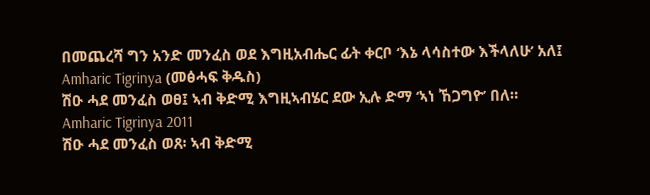በመጨረሻ ግን አንድ መንፈስ ወደ እግዚአብሔር ፊት ቀርቦ ‘እኔ ላሳስተው እችላለሁ’ አለ፤
Amharic Tigrinya (መፅሓፍ ቅዱስ)
ሽዑ ሓደ መንፈስ ወፀ፤ ኣብ ቅድሚ እግዚኣብሄር ደው ኢሉ ድማ ‘ኣነ ኸጋግዮ’ በለ።
Amharic Tigrinya 2011
ሽዑ ሓደ መንፈስ ወጸ፡ ኣብ ቅድሚ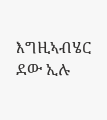እግዚኣብሄር ደው ኢሉ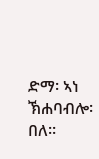ድማ፡ ኣነ ኽሐባብሎ፡ በለ።